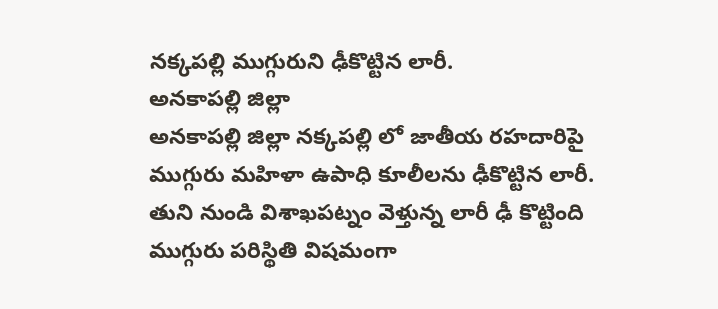నక్కపల్లి ముగ్గురుని ఢీకొట్టిన లారీ.
అనకాపల్లి జిల్లా
అనకాపల్లి జిల్లా నక్కపల్లి లో జాతీయ రహదారిపై ముగ్గురు మహిళా ఉపాధి కూలీలను ఢీకొట్టిన లారీ.
తుని నుండి విశాఖపట్నం వెళ్తున్న లారీ ఢీ కొట్టింది
ముగ్గురు పరిస్థితి విషమంగా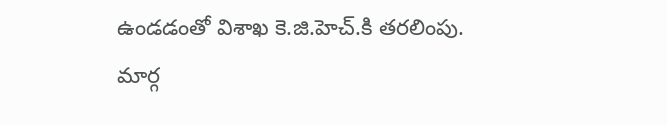ఉండడంతో విశాఖ కె.జి.హెచ్.కి తరలింపు.
మార్గ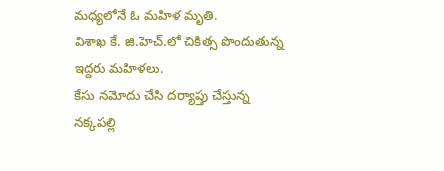మధ్యలోనే ఓ మహిళ మృతి.
విశాఖ కే. జి.హెచ్.లో చికిత్స పొందుతున్న ఇద్దరు మహిళలు.
కేసు నమోదు చేసి దర్యాప్తు చేస్తున్న నక్కపల్లి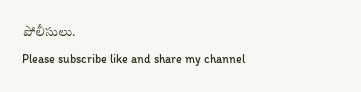పోలీసులు.
Please subscribe like and share my channel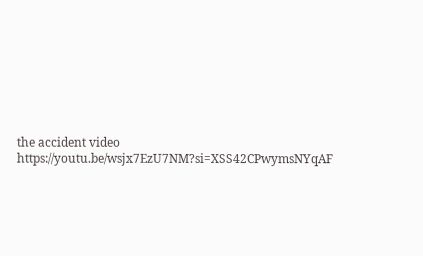the accident video
https://youtu.be/wsjx7EzU7NM?si=XSS42CPwymsNYqAF